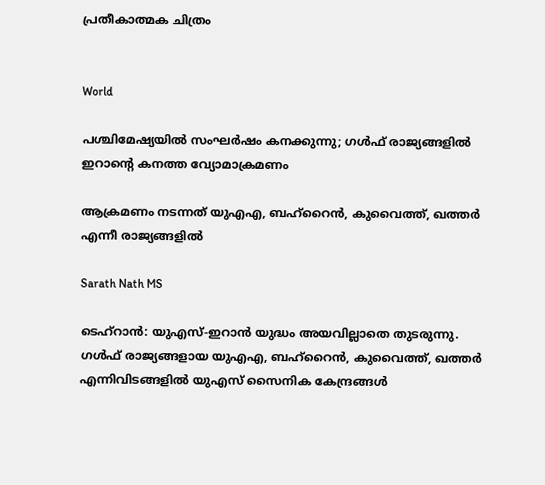പ്രതീകാത്മക ചിത്രം


World

പശ്ചിമേഷ്യയിൽ സംഘർഷം കനക്കുന്നു; ഗൾഫ് രാജ്യങ്ങളിൽ ഇറാന്‍റെ കനത്ത വ്യോമാക്രമണം

ആക്രമണം നടന്നത് യുഎഎ, ബഹ്റൈൻ, കുവൈത്ത്, ഖത്തർ എന്നീ രാജ്യങ്ങളിൽ

Sarath Nath MS

ടെഹ്റാൻ: യുഎസ്-ഇറാൻ യുദ്ധം അയവില്ലാതെ തുടരുന്നു. ഗൾഫ് രാജ്യങ്ങളായ യുഎഎ, ബഹ്റൈൻ, കുവൈത്ത്, ഖത്തർ എന്നിവിടങ്ങളിൽ യുഎസ് സൈനിക കേന്ദ്രങ്ങൾ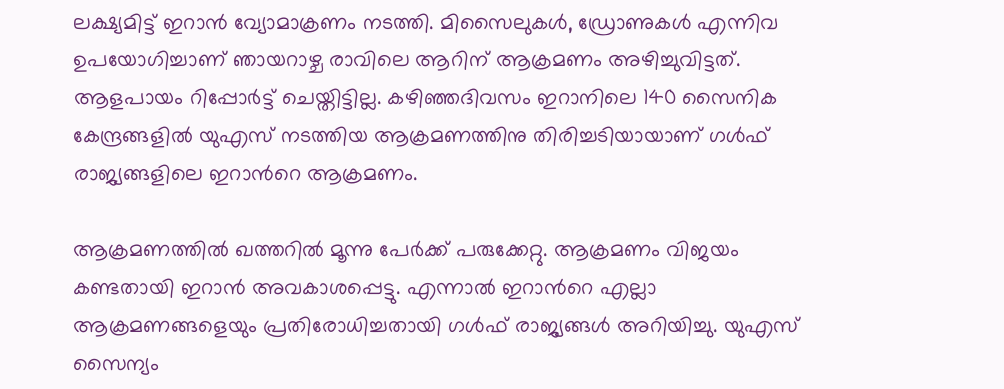ലക്ഷ്യമിട്ട് ഇറാൻ വ്യോമാക്രണം നടത്തി. മിസൈലുകൾ, ഡ്രോണുകൾ എന്നിവ ഉപയോഗിച്ചാണ് ഞായറാഴ്ച രാവിലെ ആറിന് ആക്രമണം അഴിച്ചുവിട്ടത്. ആളപായം റിപ്പോർട്ട് ചെയ്തിട്ടില്ല. കഴിഞ്ഞദിവസം ഇറാനിലെ 140 സൈനിക കേന്ദ്രങ്ങളിൽ യുഎസ് നടത്തിയ ആക്രമണത്തിനു തിരിച്ചടിയായാണ് ഗൾഫ് രാജ്യങ്ങളിലെ ഇറാന്‍റെ ആക്രമണം.

ആക്രമണത്തിൽ ഖത്തറിൽ മൂന്നു പേർക്ക് പരുക്കേറ്റു. ആക്രമണം വിജയം കണ്ടതായി ഇറാൻ അവകാശപ്പെട്ടു. എന്നാൽ ഇറാന്‍റെ എല്ലാ ആക്രമണങ്ങളെയും പ്രതിരോധിച്ചതായി ഗൾഫ് രാജ്യങ്ങൾ അറിയിച്ചു. യുഎസ് സൈന്യം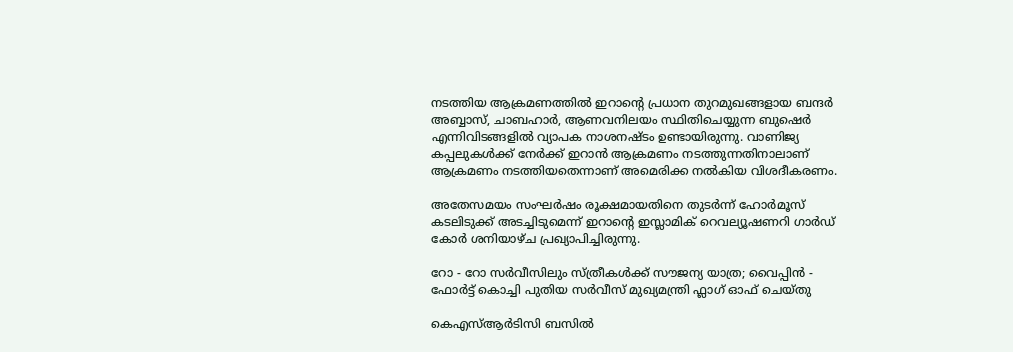നടത്തിയ ആക്രമണത്തിൽ ഇറാന്‍റെ പ്രധാന തുറമുഖങ്ങളായ ബന്ദർ അബ്ബാസ്, ചാബഹാർ, ആണവനിലയം സ്ഥിതിചെയ്യുന്ന ബുഷെർ എന്നിവിടങ്ങളിൽ വ്യാപക നാശനഷ്ടം ഉണ്ടായിരുന്നു. വാണിജ്യ കപ്പലുകൾക്ക് നേർക്ക് ഇറാൻ ആക്രമണം നടത്തുന്നതിനാലാണ് ആക്രമണം നടത്തിയതെന്നാണ് അമെരിക്ക നൽകിയ വിശദീകരണം.

അതേസമയം സംഘർഷം രൂക്ഷമായതിനെ തുടർന്ന് ഹോർമൂസ് കടലിടുക്ക് അടച്ചിടുമെന്ന് ഇറാന്‍റെ ഇസ്ലാമിക് റെവല്യൂഷണറി ഗാർഡ് കോർ ശനിയാഴ്ച പ്രഖ്യാപിച്ചിരുന്നു.

റോ - റോ സർവീസിലും സ്ത്രീകൾക്ക് സൗജന്യ യാത്ര; വൈപ്പിൻ - ഫോർട്ട് കൊച്ചി പുതിയ സർവീസ് മുഖ്യമന്ത്രി ഫ്ലാഗ് ഓഫ് ചെയ്തു

കെഎസ്ആർടിസി ബസിൽ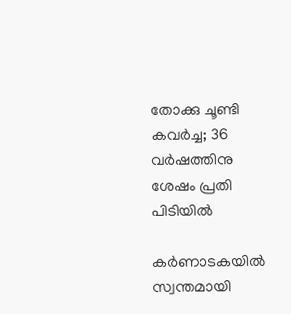തോക്കു ചൂണ്ടി കവർച്ച; 36 വർഷത്തിനു ശേഷം പ്രതി പിടിയിൽ

കർണാടകയിൽ സ്വന്തമായി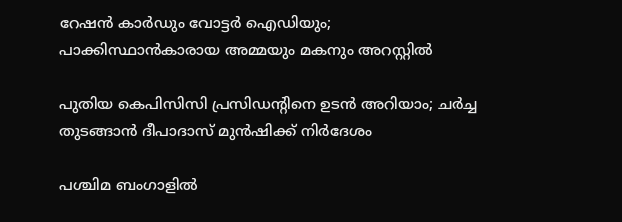റേഷൻ കാർഡും വോട്ടർ ഐഡിയും; പാക്കിസ്ഥാൻകാരായ അമ്മയും മകനും അറസ്റ്റിൽ

പുതിയ കെപിസിസി പ്രസിഡന്‍റിനെ ഉടൻ അറിയാം; ചര്‍ച്ച തുടങ്ങാന്‍ ദീപാദാസ് മുന്‍ഷിക്ക് നിര്‍ദേശം

പശ്ചിമ ബംഗാളിൽ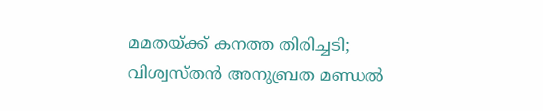മമതയ്ക്ക് കനത്ത തിരിച്ചടി; വിശ്വസ്തൻ അനുബ്രത മണ്ഡൽ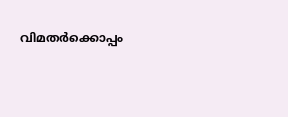വിമതർക്കൊപ്പം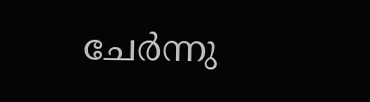ചേർന്നു